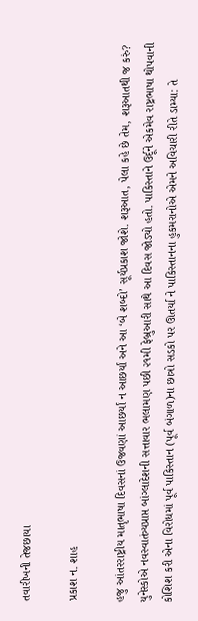તવારીખની તેજછાયા

પ્રકાશ ન. શાહ

હજુ આંતરરાષ્ટ્રીય માતૃભાષા દિવસનાં ઉજવણાં આછર્યાં ન આછર્યાં અને આ ‘બે શબ્દો’ સૂર્યપ્રકાશ જોશે. શરૂઆત, પેલા કહે છે તેમ, શરૂઆતથી જ કરું? યુનેસ્કોએ નવસ્વાતંત્ર્યપ્રાપ્ત બાંગ્લાદેશની સત્તાવાર ભલામણ પછી ૨૧મી ફેબ્રુઆરી સાથે આ દિવસ જોડ્યો હતો. પાકિસ્તાને ઉર્દૂને એકમેવ રાષ્ટ્રભાષા થોપવાની કોશિશ કરી એના વિરોધમાં પૂર્વ પાકિસ્તાન (પૂર્વ બંગાળ)ના છાત્રો સડકો પર ઊતર્યા ને પાકિસ્તાનના હુકમરાનોએ એમને અવિચારી રીતે ડામ્યા: તે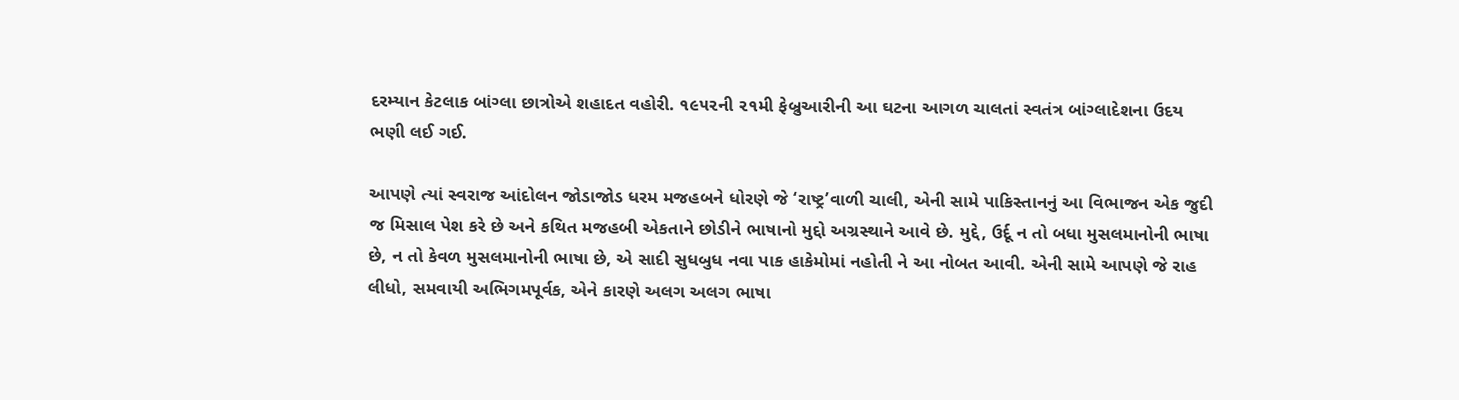દરમ્યાન કેટલાક બાંગ્લા છાત્રોએ શહાદત વહોરી. ૧૯૫૨ની ૨૧મી ફેબ્રુઆરીની આ ઘટના આગળ ચાલતાં સ્વતંત્ર બાંગ્લાદેશના ઉદય ભણી લઈ ગઈ.

આપણે ત્યાં સ્વરાજ આંદોલન જોડાજોડ ધરમ મજહબને ધોરણે જે ‘રાષ્ટ્ર’વાળી ચાલી, એની સામે પાકિસ્તાનનું આ વિભાજન એક જુદી જ મિસાલ પેશ કરે છે અને કથિત મજહબી એકતાને છોડીને ભાષાનો મુદ્દો અગ્રસ્થાને આવે છે. મુદ્દે, ઉર્દૂ ન તો બધા મુસલમાનોની ભાષા છે, ન તો કેવળ મુસલમાનોની ભાષા છે, એ સાદી સુધબુધ નવા પાક હાકેમોમાં નહોતી ને આ નોબત આવી. એની સામે આપણે જે રાહ લીધો, સમવાયી અભિગમપૂર્વક, એને કારણે અલગ અલગ ભાષા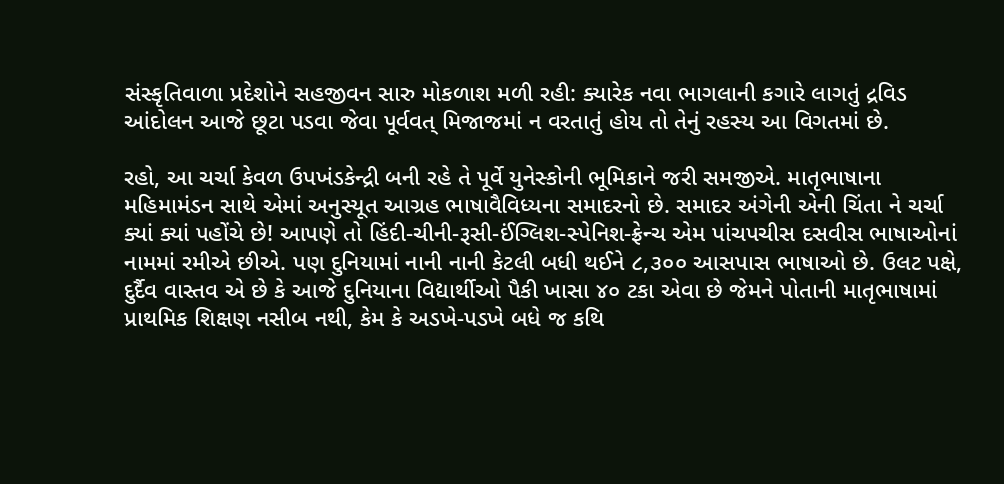સંસ્કૃતિવાળા પ્રદેશોને સહજીવન સારુ મોકળાશ મળી રહી: ક્યારેક નવા ભાગલાની કગારે લાગતું દ્રવિડ આંદોલન આજે છૂટા પડવા જેવા પૂર્વવત્ મિજાજમાં ન વરતાતું હોય તો તેનું રહસ્ય આ વિગતમાં છે.

રહો, આ ચર્ચા કેવળ ઉપખંડકેન્દ્રી બની રહે તે પૂર્વે યુનેસ્કોની ભૂમિકાને જરી સમજીએ. માતૃભાષાના મહિમામંડન સાથે એમાં અનુસ્યૂત આગ્રહ ભાષાવૈવિધ્યના સમાદરનો છે. સમાદર અંગેની એની ચિંતા ને ચર્ચા ક્યાં ક્યાં પહોંચે છે! આપણે તો હિંદી-ચીની-રૂસી-ઈંગ્લિશ-સ્પેનિશ-ફ્રેન્ચ એમ પાંચપચીસ દસવીસ ભાષાઓનાં નામમાં રમીએ છીએ. પણ દુનિયામાં નાની નાની કેટલી બધી થઈને ૮,૩૦૦ આસપાસ ભાષાઓ છે. ઉલટ પક્ષે, દુર્દૈવ વાસ્તવ એ છે કે આજે દુનિયાના વિદ્યાર્થીઓ પૈકી ખાસા ૪૦ ટકા એવા છે જેમને પોતાની માતૃભાષામાં પ્રાથમિક શિક્ષણ નસીબ નથી, કેમ કે અડખે-પડખે બધે જ કથિ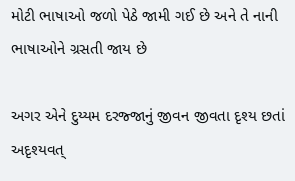મોટી ભાષાઓ જળો પેઠે જામી ગઈ છે અને તે નાની ભાષાઓને ગ્રસતી જાય છે

અગર એને દુય્યમ દરજ્જાનું જીવન જીવતા દૃશ્ય છતાં અદૃશ્યવત્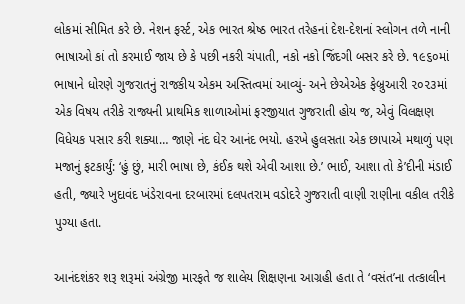લોકમાં સીમિત કરે છે. નેશન ફર્સ્ટ, એક ભારત શ્રેષ્ઠ ભારત તરેહનાં દેશ-દેશનાં સ્લોગન તળે નાની ભાષાઓ કાં તો કરમાઈ જાય છે કે પછી નકરી ચંપાતી, નકો નકો જિંદગી બસર કરે છે. ૧૯૬૦માં ભાષાને ધોરણે ગુજરાતનું રાજકીય એકમ અસ્તિત્વમાં આવ્યું- અને છેએએક ફેબ્રુઆરી ૨૦૨૩માં એક વિષય તરીકે રાજ્યની પ્રાથમિક શાળાઓમાં ફરજીયાત ગુજરાતી હોય જ, એવું વિલક્ષણ વિધેયક પસાર કરી શક્યા… જાણે નંદ ઘેર આનંદ ભયો. હરખે હુલસતા એક છાપાએ મથાળું પણ મજાનું ફટકાર્યું: ‘હું છું, મારી ભાષા છે, કંઈક થશે એવી આશા છે.’ ભાઈ, આશા તો કે’દીની મંડાઈ હતી, જ્યારે ખુદાવંદ ખંડેરાવના દરબારમાં દલપતરામ વડોદરે ગુજરાતી વાણી રાણીના વકીલ તરીકે પુગ્યા હતા.

આનંદશંકર શરૂ શરૂમાં અંગ્રેજી મારફતે જ શાલેય શિક્ષણના આગ્રહી હતા તે ‘વસંત’ના તત્કાલીન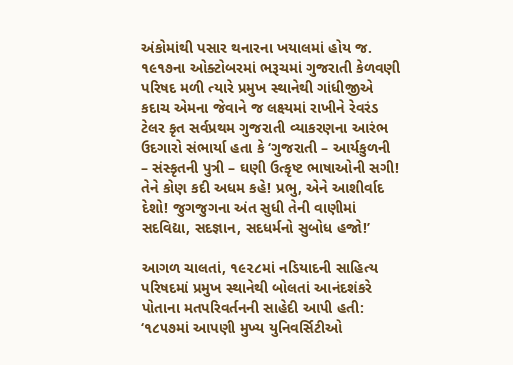અંકોમાંથી પસાર થનારના ખયાલમાં હોય જ. ૧૯૧૭ના ઓક્ટોબરમાં ભરૂચમાં ગુજરાતી કેળવણી પરિષદ મળી ત્યારે પ્રમુખ સ્થાનેથી ગાંધીજીએ કદાચ એમના જેવાને જ લક્ષ્યમાં રાખીને રેવરંડ ટેલર કૃત સર્વપ્રથમ ગુજરાતી વ્યાકરણના આરંભ ઉદગારો સંભાર્યા હતા કે ‘ગુજરાતી – આર્યકુળની – સંસ્કૃતની પુત્રી – ઘણી ઉત્કૃષ્ટ ભાષાઓની સગી! તેને કોણ કદી અધમ કહે! પ્રભુ, એને આશીર્વાદ દેશો! જુગજુગના અંત સુધી તેની વાણીમાં સદવિદ્યા, સદજ્ઞાન, સદધર્મનો સુબોધ હજો!’

આગળ ચાલતાં, ૧૯૨૮માં નડિયાદની સાહિત્ય પરિષદમાં પ્રમુખ સ્થાનેથી બોલતાં આનંદશંકરે પોતાના મતપરિવર્તનની સાહેદી આપી હતી: ‘૧૮૫૭માં આપણી મુખ્ય યુનિવર્સિટીઓ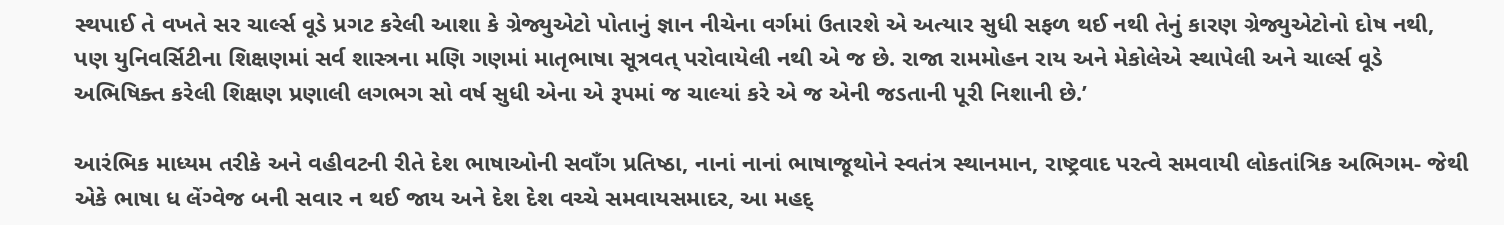સ્થપાઈ તે વખતે સર ચાર્લ્સ વૂડે પ્રગટ કરેલી આશા કે ગ્રેજ્યુએટો પોતાનું જ્ઞાન નીચેના વર્ગમાં ઉતારશે એ અત્યાર સુધી સફળ થઈ નથી તેનું કારણ ગ્રેજ્યુએટોનો દોષ નથી, પણ યુનિવર્સિટીના શિક્ષણમાં સર્વ શાસ્ત્રના મણિ ગણમાં માતૃભાષા સૂત્રવત્ પરોવાયેલી નથી એ જ છે. રાજા રામમોહન રાય અને મેકોલેએ સ્થાપેલી અને ચાર્લ્સ વૂડે અભિષિક્ત કરેલી શિક્ષણ પ્રણાલી લગભગ સો વર્ષ સુધી એના એ રૂપમાં જ ચાલ્યાં કરે એ જ એની જડતાની પૂરી નિશાની છે.’

આરંભિક માધ્યમ તરીકે અને વહીવટની રીતે દેશ ભાષાઓની સવાઁગ પ્રતિષ્ઠા, નાનાં નાનાં ભાષાજૂથોને સ્વતંત્ર સ્થાનમાન, રાષ્ટ્રવાદ પરત્વે સમવાયી લોકતાંત્રિક અભિગમ- જેથી એકે ભાષા ધ લેંગ્વેજ બની સવાર ન થઈ જાય અને દેશ દેશ વચ્ચે સમવાયસમાદર, આ મહદ્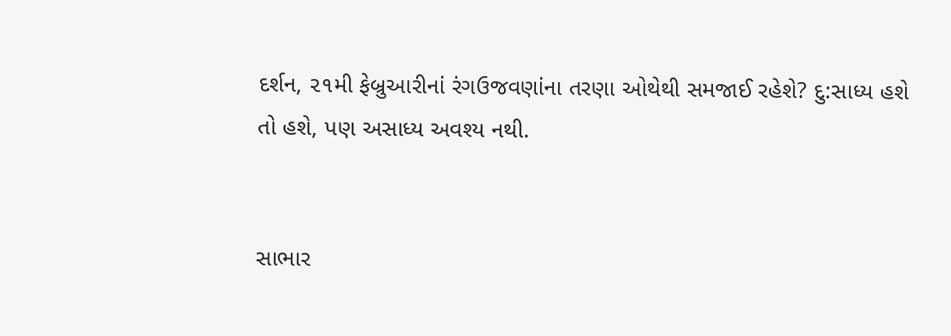દર્શન, ૨૧મી ફેબ્રુઆરીનાં રંગઉજવણાંના તરણા ઓથેથી સમજાઈ રહેશે? દુ:સાધ્ય હશે તો હશે, પણ અસાધ્ય અવશ્ય નથી.


સાભાર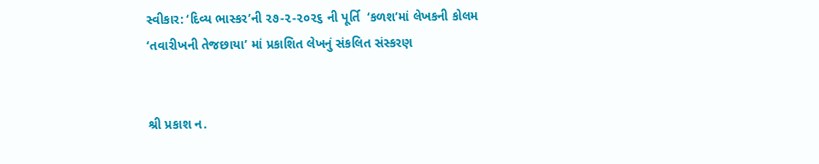સ્વીકાર: ‘દિવ્ય ભાસ્કર’ની ૨૭-૨-૨૦૨૬ ની પૂર્તિ  ‘કળશ’માં લેખકની કોલમ ‘તવારીખની તેજછાયા’ માં પ્રકાશિત લેખનું સંકલિત સંસ્કરણ


શ્રી પ્રકાશ ન.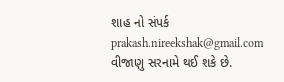શાહ નો સંપર્ક prakash.nireekshak@gmail.com વીજાણુ સરનામે થઈ શકે છે.